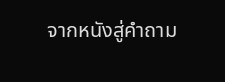จากหนังสู่คำถาม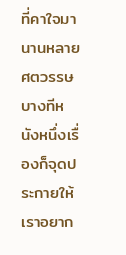ที่คาใจมานานหลายศตวรรษ
บางทีหนังหนึ่งเรื่องก็จุดประกายให้เราอยาก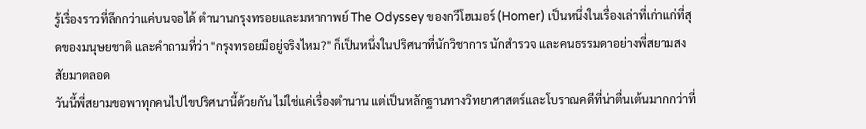รู้เรื่องราวที่ลึกกว่าแค่บนจอได้ ตำนานกรุงทรอยและมหากาพย์ The Odyssey ของกวีโฮเมอร์ (Homer) เป็นหนึ่งในเรื่องเล่าที่เก่าแก่ที่สุดของมนุษยชาติ และคำถามที่ว่า "กรุงทรอยมีอยู่จริงไหม?" ก็เป็นหนึ่งในปริศนาที่นักวิชาการ นักสำรวจ และคนธรรมดาอย่างพี่สยามสงสัยมาตลอด
วันนี้พี่สยามขอพาทุกคนไปไขปริศนานี้ด้วยกัน ไม่ใช่แค่เรื่องตำนาน แต่เป็นหลักฐานทางวิทยาศาสตร์และโบราณคดีที่น่าตื่นเต้นมากกว่าที่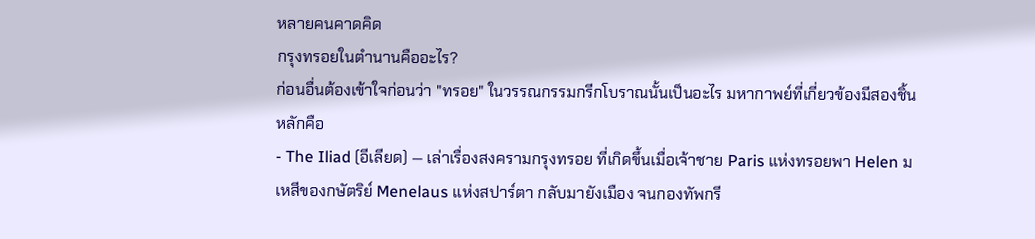หลายคนคาดคิด
กรุงทรอยในตำนานคืออะไร?
ก่อนอื่นต้องเข้าใจก่อนว่า "ทรอย" ในวรรณกรรมกรีกโบราณนั้นเป็นอะไร มหากาพย์ที่เกี่ยวข้องมีสองชิ้นหลักคือ
- The Iliad (อีเลียด) — เล่าเรื่องสงครามกรุงทรอย ที่เกิดขึ้นเมื่อเจ้าชาย Paris แห่งทรอยพา Helen มเหสีของกษัตริย์ Menelaus แห่งสปาร์ตา กลับมายังเมือง จนกองทัพกรี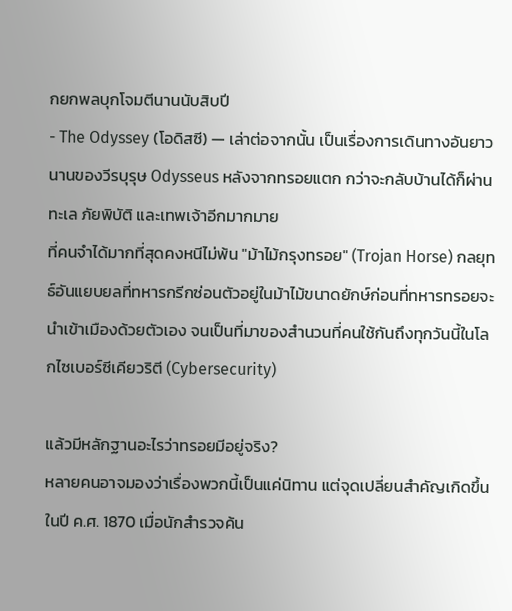กยกพลบุกโจมตีนานนับสิบปี
- The Odyssey (โอดิสซี) — เล่าต่อจากนั้น เป็นเรื่องการเดินทางอันยาวนานของวีรบุรุษ Odysseus หลังจากทรอยแตก กว่าจะกลับบ้านได้ก็ผ่านทะเล ภัยพิบัติ และเทพเจ้าอีกมากมาย
ที่คนจำได้มากที่สุดคงหนีไม่พ้น "ม้าไม้กรุงทรอย" (Trojan Horse) กลยุทธ์อันแยบยลที่ทหารกรีกซ่อนตัวอยู่ในม้าไม้ขนาดยักษ์ก่อนที่ทหารทรอยจะนำเข้าเมืองด้วยตัวเอง จนเป็นที่มาของสำนวนที่คนใช้กันถึงทุกวันนี้ในโลกไซเบอร์ซีเคียวริตี (Cybersecurity)

แล้วมีหลักฐานอะไรว่าทรอยมีอยู่จริง?
หลายคนอาจมองว่าเรื่องพวกนี้เป็นแค่นิทาน แต่จุดเปลี่ยนสำคัญเกิดขึ้นในปี ค.ศ. 1870 เมื่อนักสำรวจค้น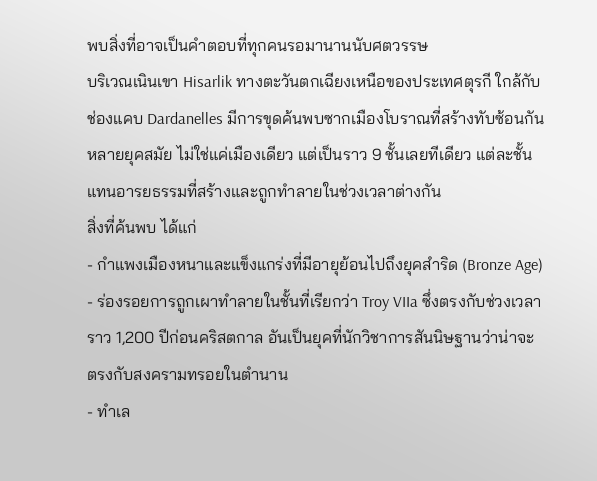พบสิ่งที่อาจเป็นคำตอบที่ทุกคนรอมานานนับศตวรรษ
บริเวณเนินเขา Hisarlik ทางตะวันตกเฉียงเหนือของประเทศตุรกี ใกล้กับช่องแคบ Dardanelles มีการขุดค้นพบซากเมืองโบราณที่สร้างทับซ้อนกันหลายยุคสมัย ไม่ใช่แค่เมืองเดียว แต่เป็นราว 9 ชั้นเลยทีเดียว แต่ละชั้นแทนอารยธรรมที่สร้างและถูกทำลายในช่วงเวลาต่างกัน
สิ่งที่ค้นพบ ได้แก่
- กำแพงเมืองหนาและแข็งแกร่งที่มีอายุย้อนไปถึงยุคสำริด (Bronze Age)
- ร่องรอยการถูกเผาทำลายในชั้นที่เรียกว่า Troy VIIa ซึ่งตรงกับช่วงเวลาราว 1,200 ปีก่อนคริสตกาล อันเป็นยุคที่นักวิชาการสันนิษฐานว่าน่าจะตรงกับสงครามทรอยในตำนาน
- ทำเล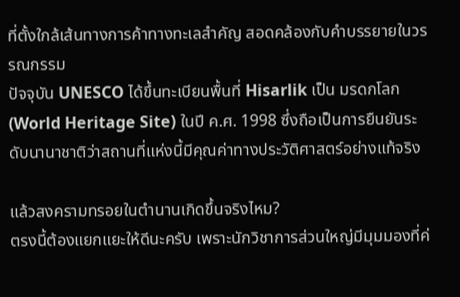ที่ตั้งใกล้เส้นทางการค้าทางทะเลสำคัญ สอดคล้องกับคำบรรยายในวรรณกรรม
ปัจจุบัน UNESCO ได้ขึ้นทะเบียนพื้นที่ Hisarlik เป็น มรดกโลก (World Heritage Site) ในปี ค.ศ. 1998 ซึ่งถือเป็นการยืนยันระดับนานาชาติว่าสถานที่แห่งนี้มีคุณค่าทางประวัติศาสตร์อย่างแท้จริง

แล้วสงครามทรอยในตำนานเกิดขึ้นจริงไหม?
ตรงนี้ต้องแยกแยะให้ดีนะครับ เพราะนักวิชาการส่วนใหญ่มีมุมมองที่ค่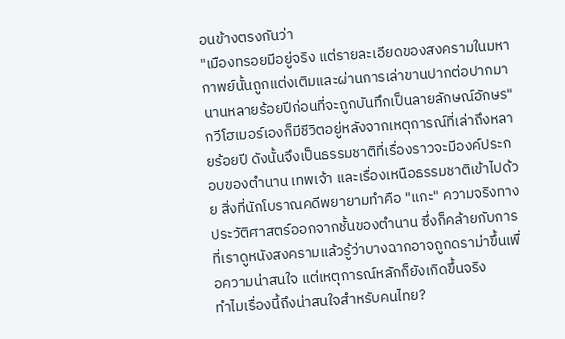อนข้างตรงกันว่า
"เมืองทรอยมีอยู่จริง แต่รายละเอียดของสงครามในมหากาพย์นั้นถูกแต่งเติมและผ่านการเล่าขานปากต่อปากมานานหลายร้อยปีก่อนที่จะถูกบันทึกเป็นลายลักษณ์อักษร"
กวีโฮเมอร์เองก็มีชีวิตอยู่หลังจากเหตุการณ์ที่เล่าถึงหลายร้อยปี ดังนั้นจึงเป็นธรรมชาติที่เรื่องราวจะมีองค์ประกอบของตำนาน เทพเจ้า และเรื่องเหนือธรรมชาติเข้าไปด้วย สิ่งที่นักโบราณคดีพยายามทำคือ "แกะ" ความจริงทางประวัติศาสตร์ออกจากชั้นของตำนาน ซึ่งก็คล้ายกับการที่เราดูหนังสงครามแล้วรู้ว่าบางฉากอาจถูกดราม่าขึ้นเพื่อความน่าสนใจ แต่เหตุการณ์หลักก็ยังเกิดขึ้นจริง
ทำไมเรื่องนี้ถึงน่าสนใจสำหรับคนไทย?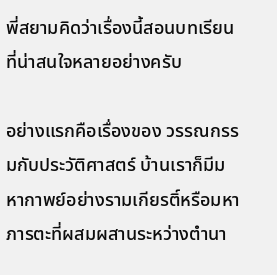พี่สยามคิดว่าเรื่องนี้สอนบทเรียนที่น่าสนใจหลายอย่างครับ

อย่างแรกคือเรื่องของ วรรณกรรมกับประวัติศาสตร์ บ้านเราก็มีมหากาพย์อย่างรามเกียรติ์หรือมหาภารตะที่ผสมผสานระหว่างตำนา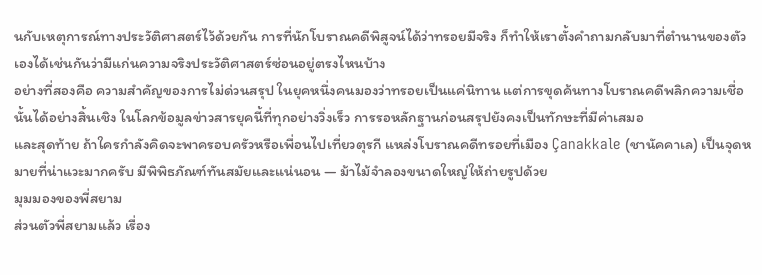นกับเหตุการณ์ทางประวัติศาสตร์ไว้ด้วยกัน การที่นักโบราณคดีพิสูจน์ได้ว่าทรอยมีจริง ก็ทำให้เราตั้งคำถามกลับมาที่ตำนานของตัวเองได้เช่นกันว่ามีแก่นความจริงประวัติศาสตร์ซ่อนอยู่ตรงไหนบ้าง
อย่างที่สองคือ ความสำคัญของการไม่ด่วนสรุป ในยุคหนึ่งคนมองว่าทรอยเป็นแค่นิทาน แต่การขุดค้นทางโบราณคดีพลิกความเชื่อนั้นได้อย่างสิ้นเชิง ในโลกข้อมูลข่าวสารยุคนี้ที่ทุกอย่างวิ่งเร็ว การรอหลักฐานก่อนสรุปยังคงเป็นทักษะที่มีค่าเสมอ
และสุดท้าย ถ้าใครกำลังคิดจะพาครอบครัวหรือเพื่อนไปเที่ยวตุรกี แหล่งโบราณคดีทรอยที่เมือง Çanakkale (ชานัคคาเล) เป็นจุดหมายที่น่าแวะมากครับ มีพิพิธภัณฑ์ทันสมัยและแน่นอน — ม้าไม้จำลองขนาดใหญ่ให้ถ่ายรูปด้วย
มุมมองของพี่สยาม
ส่วนตัวพี่สยามแล้ว เรื่อง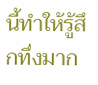นี้ทำให้รู้สึกทึ่งมาก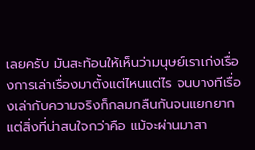เลยครับ มันสะท้อนให้เห็นว่ามนุษย์เราเก่งเรื่องการเล่าเรื่องมาตั้งแต่ไหนแต่ไร จนบางทีเรื่องเล่ากับความจริงก็กลมกลืนกันจนแยกยาก แต่สิ่งที่น่าสนใจกว่าคือ แม้จะผ่านมาสา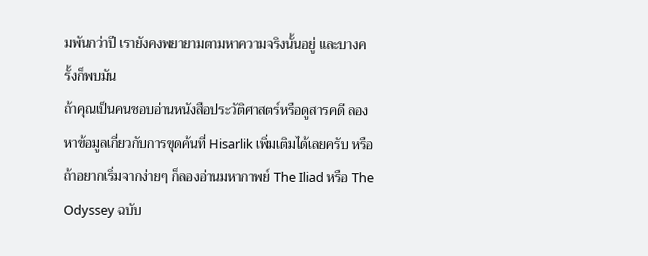มพันกว่าปี เรายังคงพยายามตามหาความจริงนั้นอยู่ และบางครั้งก็พบมัน
ถ้าคุณเป็นคนชอบอ่านหนังสือประวัติศาสตร์หรือดูสารคดี ลองหาข้อมูลเกี่ยวกับการขุดค้นที่ Hisarlik เพิ่มเติมได้เลยครับ หรือถ้าอยากเริ่มจากง่ายๆ ก็ลองอ่านมหากาพย์ The Iliad หรือ The Odyssey ฉบับ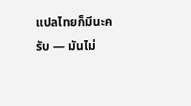แปลไทยก็มีนะครับ — มันไม่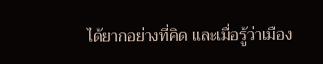ได้ยากอย่างที่คิด และเมื่อรู้ว่าเมือง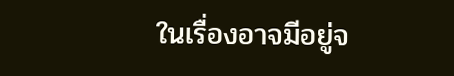ในเรื่องอาจมีอยู่จ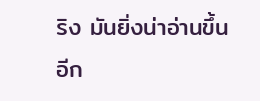ริง มันยิ่งน่าอ่านขึ้นอีก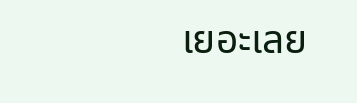เยอะเลย